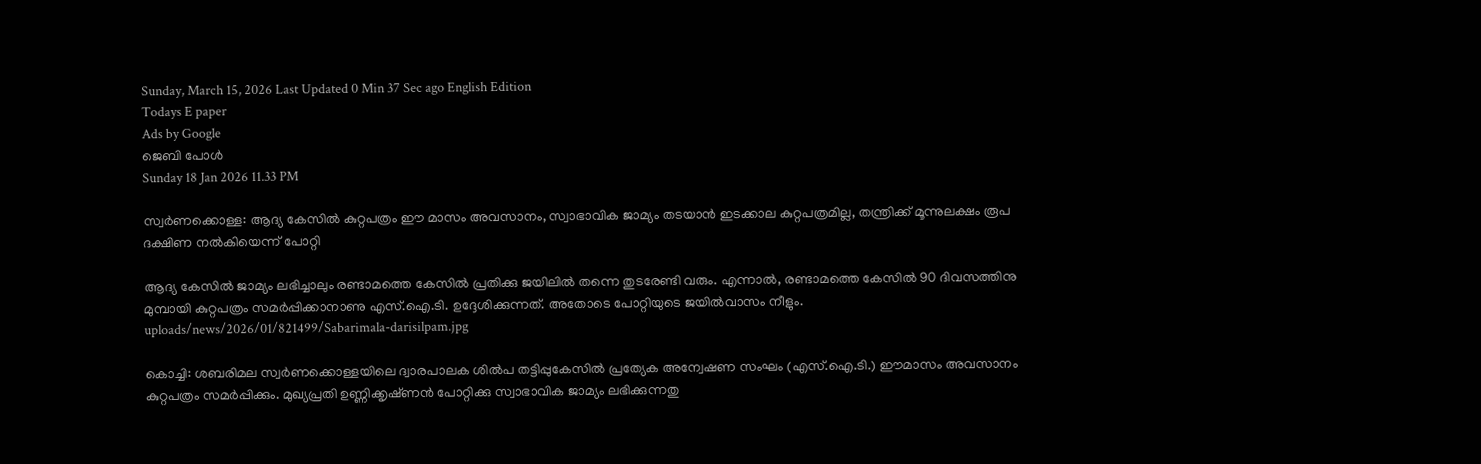Sunday, March 15, 2026 Last Updated 0 Min 37 Sec ago English Edition
Todays E paper
Ads by Google
ജെബി പോള്‍
Sunday 18 Jan 2026 11.33 PM

സ്വര്‍ണക്കൊള്ള: ആദ്യ കേസില്‍ കുറ്റപത്രം ഈ മാസം അവസാനം, സ്വാഭാവിക ജാമ്യം തടയാന്‍ ഇടക്കാല കുറ്റപത്രമില്ല, തന്ത്രിക്ക് മൂന്നുലക്ഷം രൂപ ദക്ഷിണ നല്‍കിയെന്ന് പോറ്റി

ആദ്യ കേസില്‍ ജാമ്യം ലഭിച്ചാലും രണ്ടാമത്തെ കേസില്‍ പ്രതിക്കു ജയിലില്‍ തന്നെ തുടരേണ്ടി വരും. എന്നാല്‍, രണ്ടാമത്തെ കേസില്‍ 90 ദിവസത്തിനു മുമ്പായി കുറ്റപത്രം സമര്‍പ്പിക്കാനാണു എസ്‌.ഐ.ടി. ഉദ്ദേശിക്കുന്നത്‌. അതോടെ പോറ്റിയുടെ ജയില്‍വാസം നീളും.
uploads/news/2026/01/821499/Sabarimala-darisilpam.jpg

കൊച്ചി: ശബരിമല സ്വര്‍ണക്കൊള്ളയിലെ ദ്വാരപാലക ശില്‍പ തട്ടിപ്പുകേസില്‍ പ്രത്യേക അന്വേഷണ സംഘം (എസ്‌.ഐ.ടി.) ഈമാസം അവസാനം കുറ്റപത്രം സമര്‍പ്പിക്കും. മുഖ്യപ്രതി ഉണ്ണിക്കൃഷ്‌ണന്‍ പോറ്റിക്കു സ്വാഭാവിക ജാമ്യം ലഭിക്കുന്നതു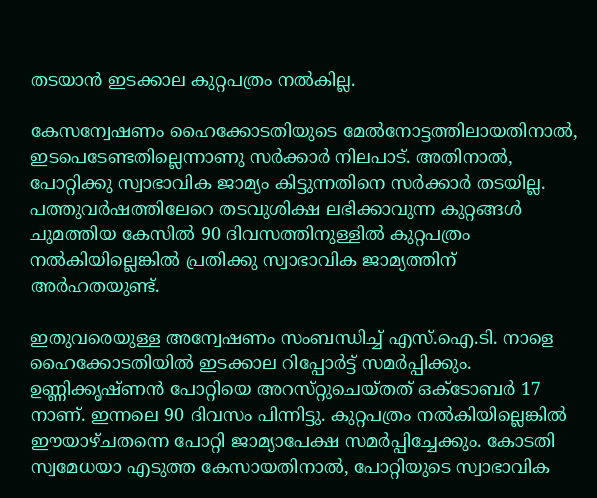തടയാന്‍ ഇടക്കാല കുറ്റപത്രം നല്‍കില്ല.

കേസന്വേഷണം ഹൈക്കോടതിയുടെ മേല്‍നോട്ടത്തിലായതിനാല്‍, ഇടപെടേണ്ടതില്ലെന്നാണു സര്‍ക്കാര്‍ നിലപാട്‌. അതിനാല്‍, പോറ്റിക്കു സ്വാഭാവിക ജാമ്യം കിട്ടുന്നതിനെ സര്‍ക്കാര്‍ തടയില്ല. പത്തുവര്‍ഷത്തിലേറെ തടവുശിക്ഷ ലഭിക്കാവുന്ന കുറ്റങ്ങള്‍ ചുമത്തിയ കേസില്‍ 90 ദിവസത്തിനുള്ളില്‍ കുറ്റപത്രം നല്‍കിയില്ലെങ്കില്‍ പ്രതിക്കു സ്വാഭാവിക ജാമ്യത്തിന്‌ അര്‍ഹതയുണ്ട്‌.

ഇതുവരെയുള്ള അന്വേഷണം സംബന്ധിച്ച്‌ എസ്‌.ഐ.ടി. നാളെ ഹൈക്കോടതിയില്‍ ഇടക്കാല റിപ്പോര്‍ട്ട്‌ സമര്‍പ്പിക്കും. ഉണ്ണിക്കൃഷ്‌ണന്‍ പോറ്റിയെ അറസ്‌റ്റുചെയ്‌തത്‌ ഒക്‌ടോബര്‍ 17 നാണ്‌. ഇന്നലെ 90 ദിവസം പിന്നിട്ടു. കുറ്റപത്രം നല്‍കിയില്ലെങ്കില്‍ ഈയാഴ്‌ചതന്നെ പോറ്റി ജാമ്യാപേക്ഷ സമര്‍പ്പിച്ചേക്കും. കോടതി സ്വമേധയാ എടുത്ത കേസായതിനാല്‍, പോറ്റിയുടെ സ്വാഭാവിക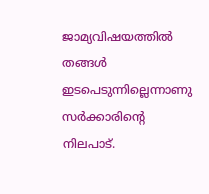ജാമ്യവിഷയത്തില്‍ തങ്ങള്‍ ഇടപെടുന്നില്ലെന്നാണു സര്‍ക്കാരിന്റെ നിലപാട്‌.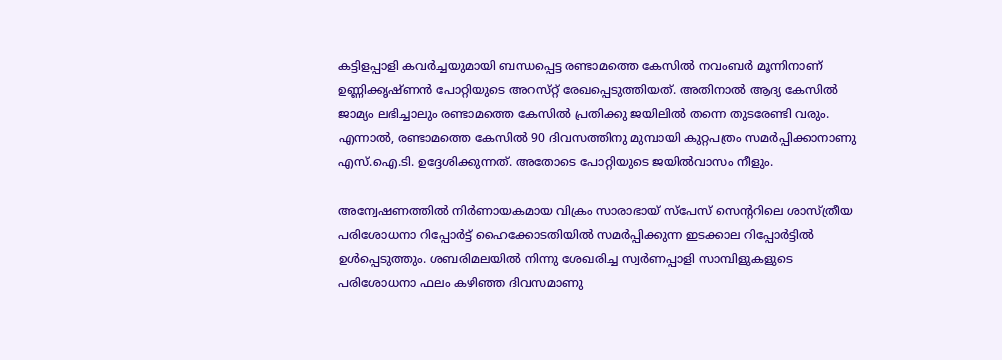കട്ടിളപ്പാളി കവര്‍ച്ചയുമായി ബന്ധപ്പെട്ട രണ്ടാമത്തെ കേസില്‍ നവംബര്‍ മൂന്നിനാണ്‌ ഉണ്ണിക്കൃഷ്‌ണന്‍ പോറ്റിയുടെ അറസ്‌റ്റ്‌ രേഖപ്പെടുത്തിയത്‌. അതിനാല്‍ ആദ്യ കേസില്‍ ജാമ്യം ലഭിച്ചാലും രണ്ടാമത്തെ കേസില്‍ പ്രതിക്കു ജയിലില്‍ തന്നെ തുടരേണ്ടി വരും. എന്നാല്‍, രണ്ടാമത്തെ കേസില്‍ 90 ദിവസത്തിനു മുമ്പായി കുറ്റപത്രം സമര്‍പ്പിക്കാനാണു എസ്‌.ഐ.ടി. ഉദ്ദേശിക്കുന്നത്‌. അതോടെ പോറ്റിയുടെ ജയില്‍വാസം നീളും.

അന്വേഷണത്തില്‍ നിര്‍ണായകമായ വിക്രം സാരാഭായ്‌ സ്‌പേസ്‌ സെന്ററിലെ ശാസ്‌ത്രീയ പരിശോധനാ റിപ്പോര്‍ട്ട്‌ ഹൈക്കോടതിയില്‍ സമര്‍പ്പിക്കുന്ന ഇടക്കാല റിപ്പോര്‍ട്ടില്‍ ഉള്‍പ്പെടുത്തും. ശബരിമലയില്‍ നിന്നു ശേഖരിച്ച സ്വര്‍ണപ്പാളി സാമ്പിളുകളുടെ പരിശോധനാ ഫലം കഴിഞ്ഞ ദിവസമാണു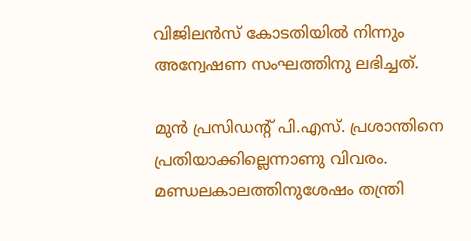വിജിലന്‍സ്‌ കോടതിയില്‍ നിന്നും അന്വേഷണ സംഘത്തിനു ലഭിച്ചത്‌.

മുന്‍ പ്രസിഡന്റ്‌ പി.എസ്‌. പ്രശാന്തിനെ പ്രതിയാക്കില്ലെന്നാണു വിവരം. മണ്ഡലകാലത്തിനുശേഷം തന്ത്രി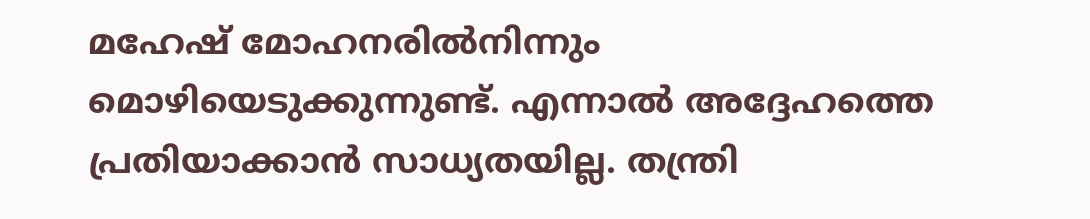മഹേഷ്‌ മോഹനരില്‍നിന്നും മൊഴിയെടുക്കുന്നുണ്ട്‌. എന്നാല്‍ അദ്ദേഹത്തെ പ്രതിയാക്കാന്‍ സാധ്യതയില്ല. തന്ത്രി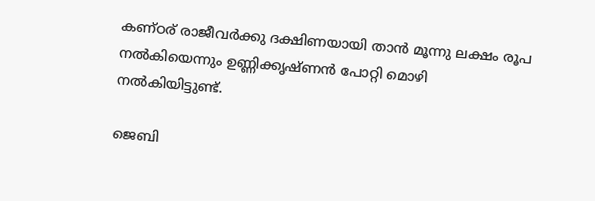കണ്‌ഠര്‌ രാജീവര്‍ക്കു ദക്ഷിണയായി താന്‍ മൂന്നു ലക്ഷം രൂപ നല്‍കിയെന്നും ഉണ്ണിക്കൃഷ്‌ണന്‍ പോറ്റി മൊഴി നല്‍കിയിട്ടുണ്ട്‌.

ജെബി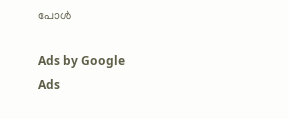പോള്‍

Ads by Google
Ads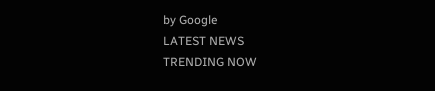by Google
LATEST NEWS
TRENDING NOW